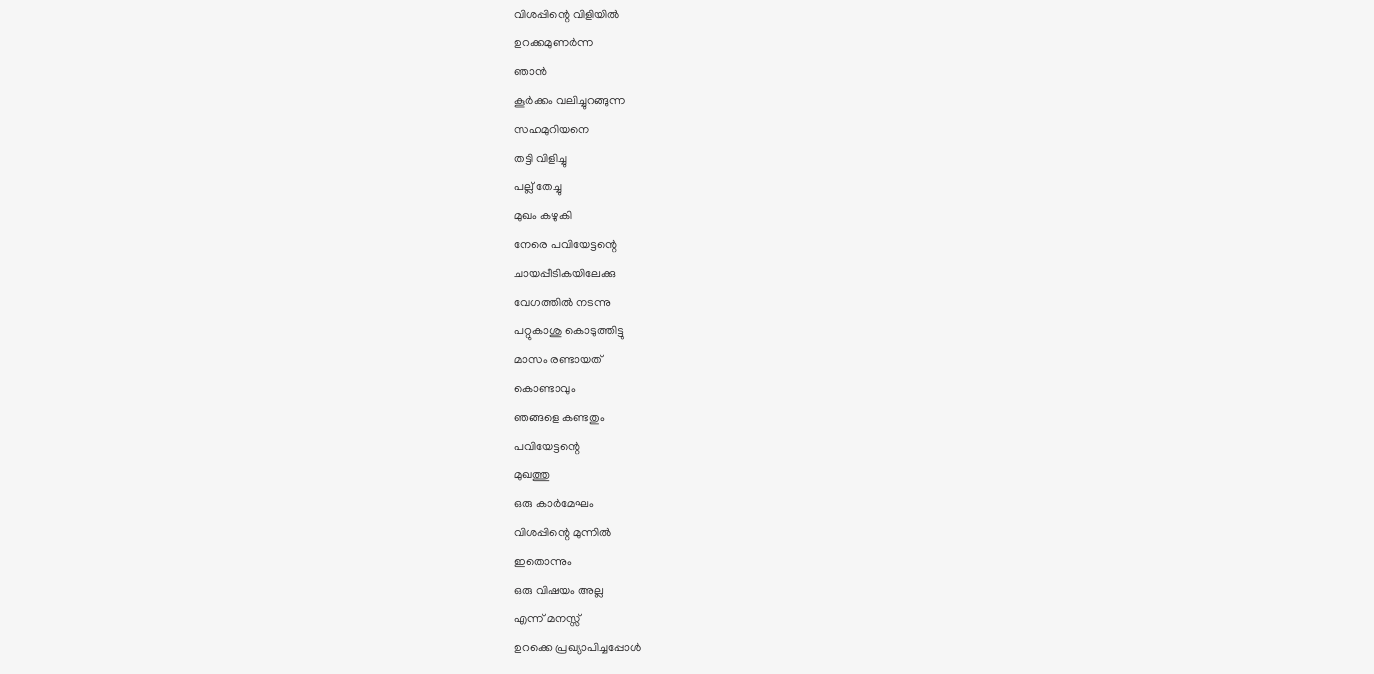വിശപ്പിന്റെ വിളിയിൽ
ഉറക്കമുണർന്ന
ഞാൻ
കൂർക്കം വലിച്ചുറങ്ങുന്ന
സഹമുറിയനെ
തട്ടി വിളിച്ചു
പല്ല് തേച്ചു
മുഖം കഴുകി
നേരെ പവിയേട്ടന്റെ
ചായപ്പീടികയിലേക്കു
വേഗത്തിൽ നടന്നു
പറ്റുകാശു കൊടുത്തിട്ടു
മാസം രണ്ടായത്
കൊണ്ടാവും
ഞങ്ങളെ കണ്ടതും
പവിയേട്ടന്റെ
മുഖത്തു
ഒരു കാർമേഘം
വിശപ്പിന്റെ മുന്നിൽ
ഇതൊന്നും
ഒരു വിഷയം അല്ല
എന്ന് മനസ്സ്
ഉറക്കെ പ്രഖ്യാപിച്ചപ്പോൾ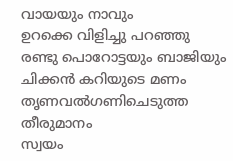വായയും നാവും
ഉറക്കെ വിളിച്ചു പറഞ്ഞു
രണ്ടു പൊറോട്ടയും ബാജിയും
ചിക്കൻ കറിയുടെ മണം
തൃണവൽഗണിചെടുത്ത
തീരുമാനം
സ്വയം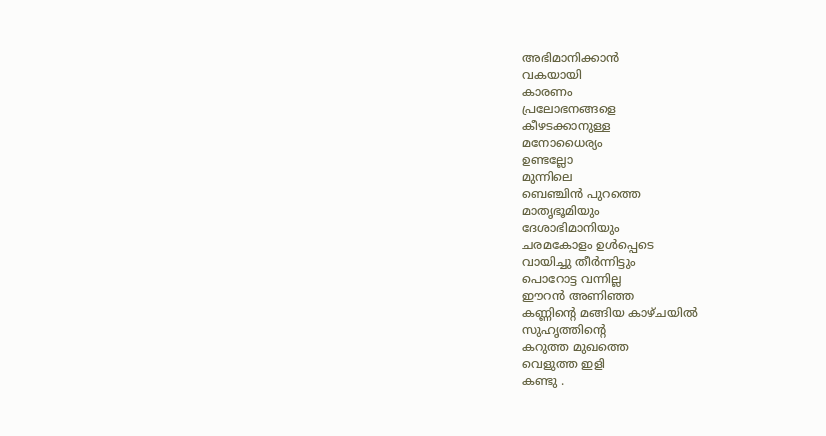അഭിമാനിക്കാൻ
വകയായി
കാരണം
പ്രലോഭനങ്ങളെ
കീഴടക്കാനുള്ള
മനോധൈര്യം
ഉണ്ടല്ലോ
മുന്നിലെ
ബെഞ്ചിൻ പുറത്തെ
മാതൃഭൂമിയും
ദേശാഭിമാനിയും
ചരമകോളം ഉൾപ്പെടെ
വായിച്ചു തീർന്നിട്ടും
പൊറോട്ട വന്നില്ല
ഈറൻ അണിഞ്ഞ
കണ്ണിന്റെ മങ്ങിയ കാഴ്ചയിൽ
സുഹൃത്തിന്റെ
കറുത്ത മുഖത്തെ
വെളുത്ത ഇളി
കണ്ടു .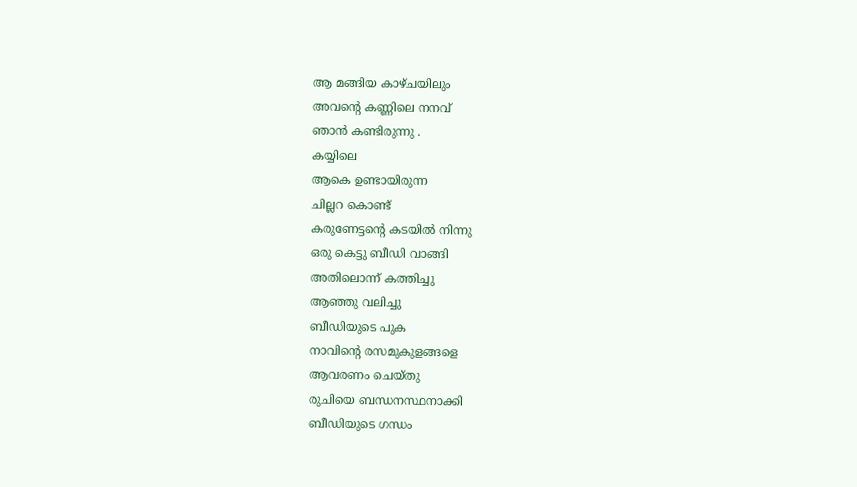ആ മങ്ങിയ കാഴ്ചയിലും
അവന്റെ കണ്ണിലെ നനവ്
ഞാൻ കണ്ടിരുന്നു .
കയ്യിലെ
ആകെ ഉണ്ടായിരുന്ന
ചില്ലറ കൊണ്ട്
കരുണേട്ടന്റെ കടയിൽ നിന്നു
ഒരു കെട്ടു ബീഡി വാങ്ങി
അതിലൊന്ന് കത്തിച്ചു
ആഞ്ഞു വലിച്ചു
ബീഡിയുടെ പുക
നാവിന്റെ രസമുകുളങ്ങളെ
ആവരണം ചെയ്തു
രുചിയെ ബന്ധനസ്ഥനാക്കി
ബീഡിയുടെ ഗന്ധം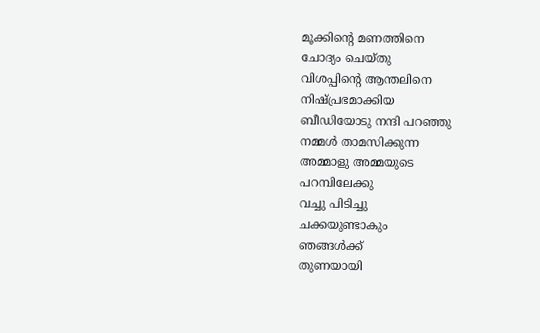മൂക്കിന്റെ മണത്തിനെ
ചോദ്യം ചെയ്തു
വിശപ്പിന്റെ ആന്തലിനെ
നിഷ്പ്രഭമാക്കിയ
ബീഡിയോടു നന്ദി പറഞ്ഞു
നമ്മൾ താമസിക്കുന്ന
അമ്മാളു അമ്മയുടെ
പറമ്പിലേക്കു
വച്ചു പിടിച്ചു
ചക്കയുണ്ടാകും
ഞങ്ങൾക്ക്
തുണയായി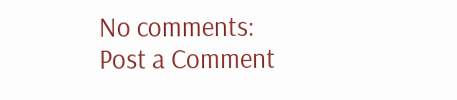No comments:
Post a Comment